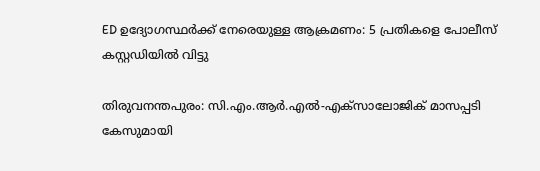ED ഉദ്യോഗസ്ഥർക്ക് നേരെയുള്ള ആക്രമണം: 5 പ്രതികളെ പോലീസ് കസ്റ്റഡിയിൽ വിട്ടു

തിരുവനന്തപുരം: സി.എം.ആർ.എൽ-എക്സാലോജിക് മാസപ്പടി കേസുമായി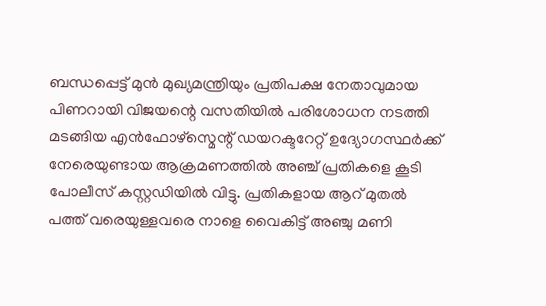ബന്ധപ്പെട്ട് മുൻ മുഖ്യമന്ത്രിയും പ്രതിപക്ഷ നേതാവുമായ പിണറായി വിജയന്റെ വസതിയിൽ പരിശോധന നടത്തി മടങ്ങിയ എൻഫോഴ്സ്മെന്റ് ഡയറക്ടറേറ്റ് ഉദ്യോഗസ്ഥർക്ക് നേരെയുണ്ടായ ആക്രമണത്തിൽ അഞ്ച് പ്രതികളെ കൂടി പോലീസ് കസ്റ്റഡിയിൽ വിട്ടു. പ്രതികളായ ആറ് മുതൽ പത്ത് വരെയുള്ളവരെ നാളെ വൈകിട്ട് അഞ്ചു മണി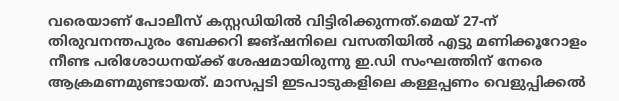വരെയാണ് പോലീസ് കസ്റ്റഡിയിൽ വിട്ടിരിക്കുന്നത്.മെയ് 27-ന് തിരുവനന്തപുരം ബേക്കറി ജങ്ഷനിലെ വസതിയിൽ എട്ടു മണിക്കൂറോളം നീണ്ട പരിശോധനയ്ക്ക് ശേഷമായിരുന്നു ഇ.ഡി സംഘത്തിന് നേരെ ആക്രമണമുണ്ടായത്. മാസപ്പടി ഇടപാടുകളിലെ കള്ളപ്പണം വെളുപ്പിക്കൽ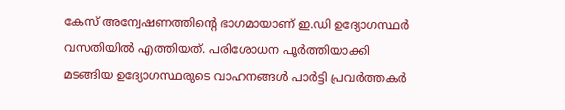കേസ് അന്വേഷണത്തിന്റെ ഭാഗമായാണ് ഇ.ഡി ഉദ്യോഗസ്ഥർ വസതിയിൽ എത്തിയത്. പരിശോധന പൂർത്തിയാക്കി മടങ്ങിയ ഉദ്യോഗസ്ഥരുടെ വാഹനങ്ങൾ പാർട്ടി പ്രവർത്തകർ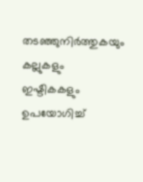തടഞ്ഞുനിർത്തുകയും കല്ലുകളും ഇഷ്ടികകളും ഉപയോഗിച്ച്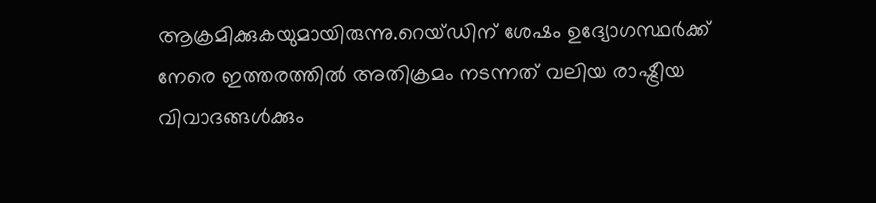ആക്രമിക്കുകയുമായിരുന്നു.റെയ്ഡിന് ശേഷം ഉദ്യോഗസ്ഥർക്ക് നേരെ ഇത്തരത്തിൽ അതിക്രമം നടന്നത് വലിയ രാഷ്ട്രീയ വിവാദങ്ങൾക്കും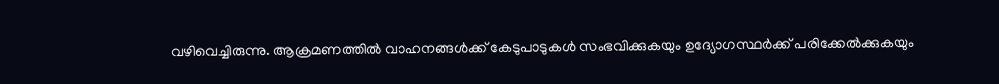വഴിവെച്ചിരുന്നു. ആക്രമണത്തിൽ വാഹനങ്ങൾക്ക് കേടുപാടുകൾ സംഭവിക്കുകയും ഉദ്യോഗസ്ഥർക്ക് പരിക്കേൽക്കുകയും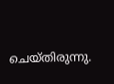ചെയ്തിരുന്നു.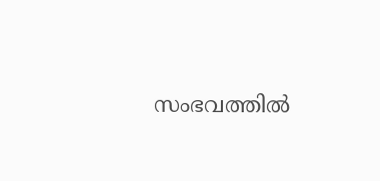സംഭവത്തിൽ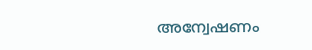അന്വേഷണം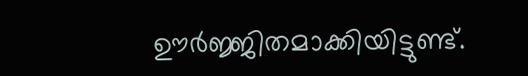ഊർജ്ജിതമാക്കിയിട്ടുണ്ട്.